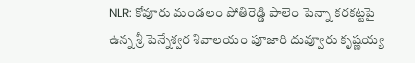NLR: కోవూరు మండలం పోతిరెడ్డి పాలెం పెన్నా కరకట్టపై ఉన్న శ్రీ పెన్నేశ్వర శివాలయం పూజారి దువ్వూరు కృష్ణయ్య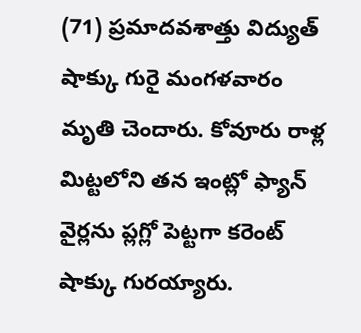(71) ప్రమాదవశాత్తు విద్యుత్ షాక్కు గురై మంగళవారం మృతి చెందారు. కోవూరు రాళ్ల మిట్టలోని తన ఇంట్లో ఫ్యాన్ వైర్లను ప్లగ్లో పెట్టగా కరెంట్ షాక్కు గురయ్యారు.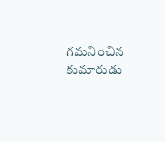గమనించిన కుమారుడు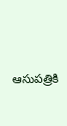ఆసుపత్రికి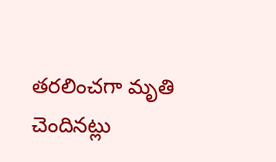తరలించగా మృతి చెందినట్లు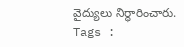వైద్యులు నిర్ధారించారు.
Tags :